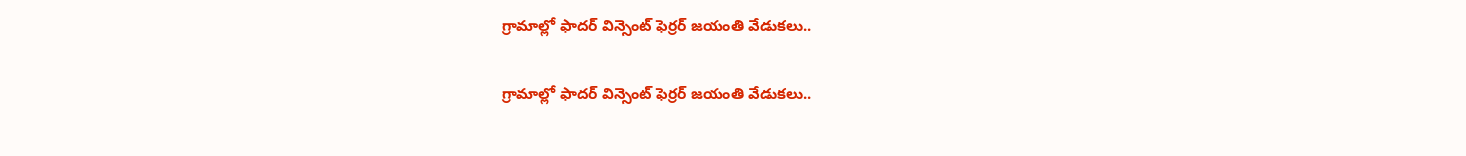గ్రామాల్లో ఫాద‌ర్ విన్సెంట్ ఫెర్ర‌ర్ జయంతి వేడుకలు..

గ్రామాల్లో ఫాద‌ర్ విన్సెంట్ ఫెర్ర‌ర్ జయంతి వేడుకలు..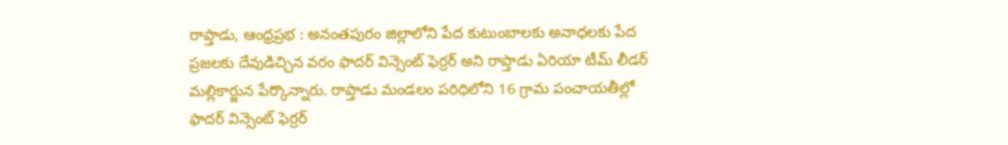రాప్తాడు, ఆంధ్రప్రభ : అనంతపురం జిల్లాలోని పేద కుటుంబాలకు అనాధలకు పేద ప్రజలకు దేవుడిచ్చిన వరం ఫాద‌ర్ విన్సెంట్ ఫెర్ర‌ర్ అని రాప్తాడు ఏరియా టీమ్ లీడర్ మల్లికార్జున పేర్కొన్నారు. రాప్తాడు మండలం పరిధిలోని 16 గ్రామ పంచాయతీల్లో ఫాద‌ర్ విన్సెంట్ ఫెర్ర‌ర్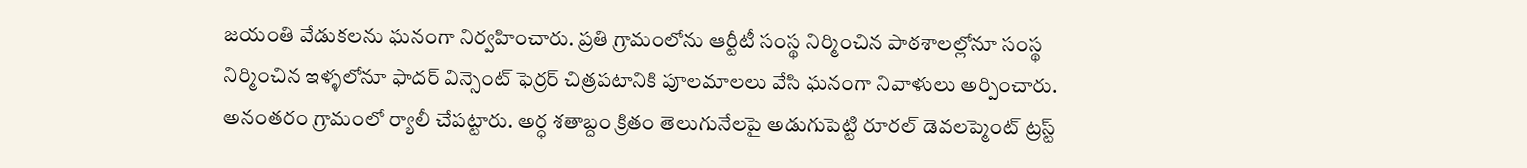జ‌యంతి వేడుకలను ఘనంగా నిర్వహించారు. ప్రతి గ్రామంలోను ఆర్టీటీ సంస్థ నిర్మించిన పాఠశాలల్లోనూ సంస్థ నిర్మించిన ఇళ్ళలోనూ ఫాద‌ర్ విన్సెంట్ ఫెర్ర‌ర్ చిత్రపటానికి పూలమాలలు వేసి ఘనంగా నివాళులు అర్పించారు. అనంతరం గ్రామంలో ర్యాలీ చేపట్టారు. అర్ధ శ‌తాబ్దం క్రితం తెలుగునేల‌పై అడుగుపెట్టి రూర‌ల్ డెవ‌ల‌ప్మెంట్ ట్ర‌స్ట్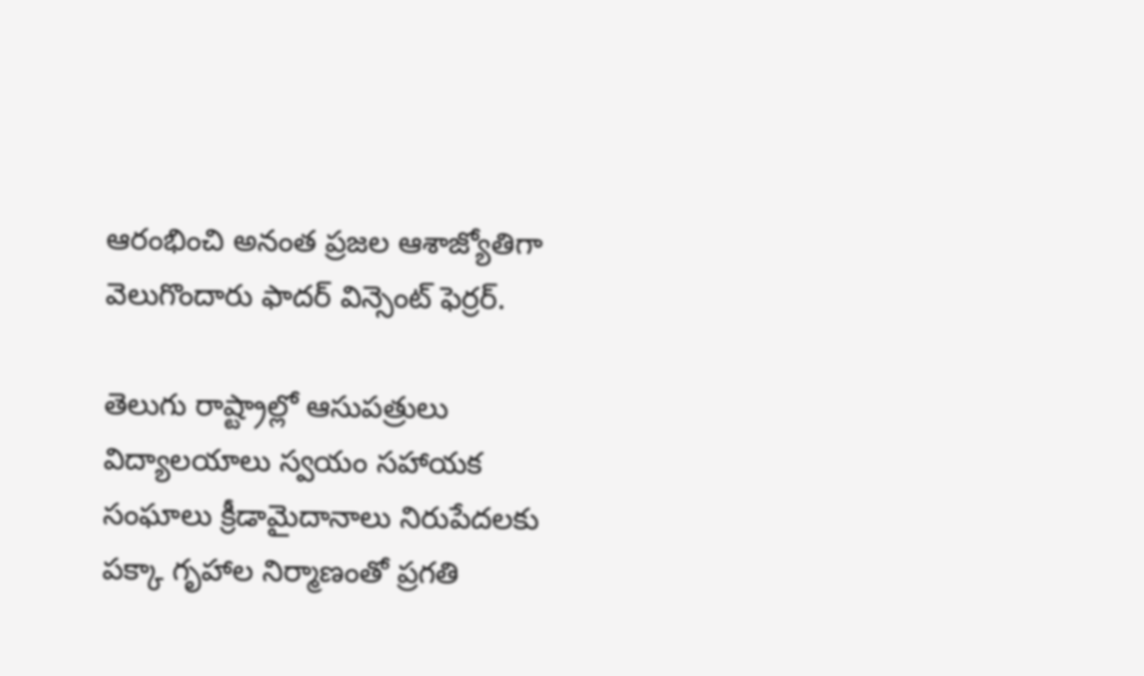ఆరంభించి అనంత ప్ర‌జ‌ల ఆశాజ్యోతిగా వెలుగొందారు ఫాద‌ర్ విన్సెంట్ ఫెర్ర‌ర్.

తెలుగు రాష్ట్రాల్లో ఆసుప‌త్రులు విద్యాల‌యాలు స్వ‌యం స‌హాయ‌క సంఘాలు క్రీడామైదానాలు నిరుపేద‌ల‌కు ప‌క్కా గృహాల నిర్మాణంతో ప్ర‌గ‌తి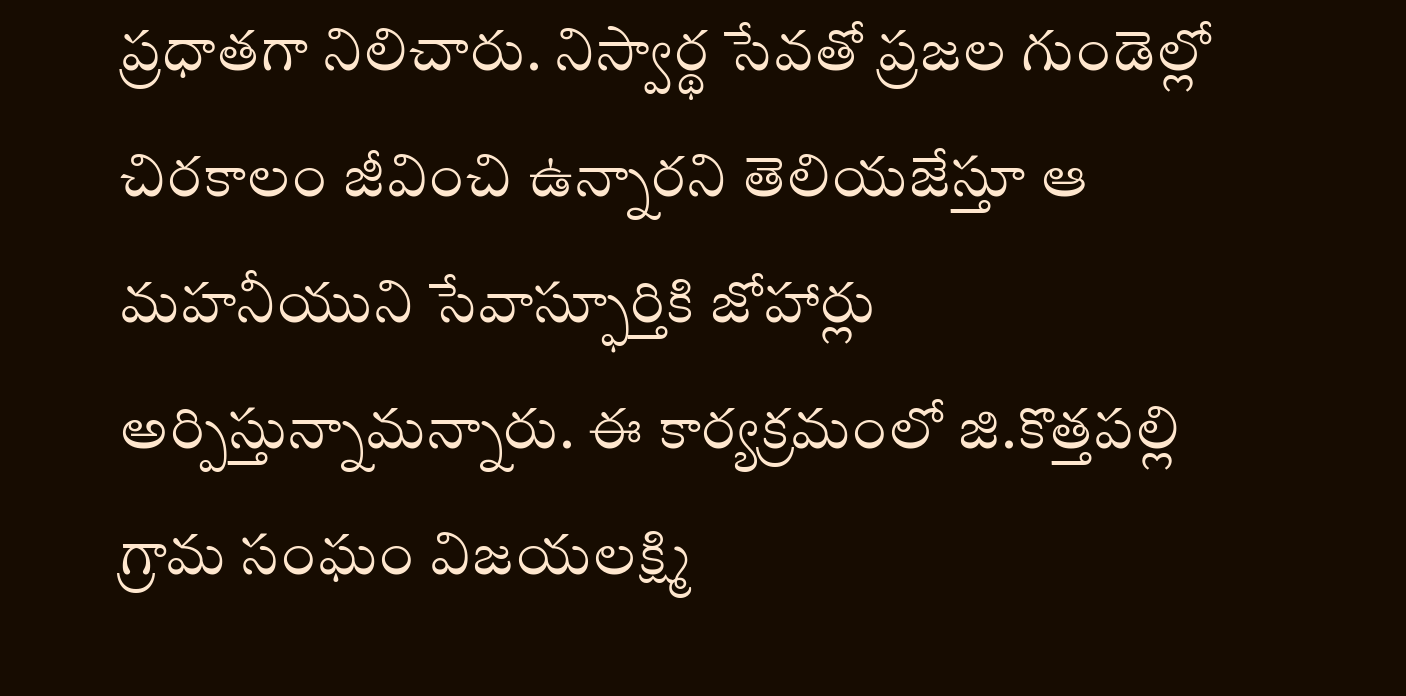ప్ర‌ధాత‌గా నిలిచారు. నిస్వార్థ సేవ‌తో ప్ర‌జ‌ల గుండెల్లో చిర‌కాలం జీవించి ఉన్నారని తెలియజేస్తూ ఆ మ‌హ‌నీయుని సేవాస్ఫూర్తికి జోహార్లు అర్పిస్తున్నామన్నారు. ఈ కార్యక్రమంలో జి.కొత్తపల్లి గ్రామ సంఘం విజయలక్ష్మి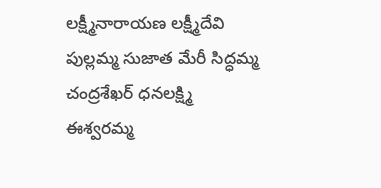లక్ష్మీనారాయణ లక్ష్మీదేవి పుల్లమ్మ సుజాత మేరీ సిద్ధమ్మ చంద్రశేఖర్ ధనలక్ష్మి ఈశ్వరమ్మ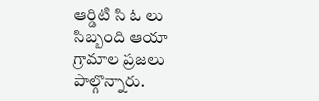ఆర్డిటి సి ఓ లు సిబ్బంది ఆయా గ్రామాల ప్రజలు పాల్గొన్నారు.